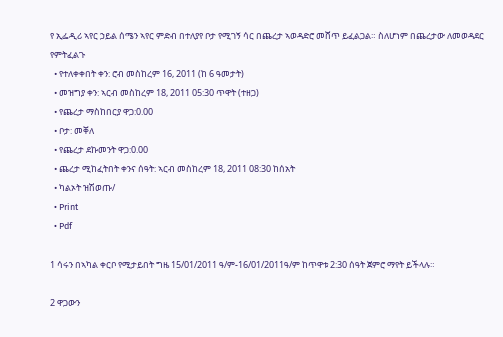የ ኢፌዲሪ ኣየር ኃይል ሰሜን ኣየር ምድብ በተለያየ ቦታ የሚገኝ ሳር በጨረታ ኣወዳድሮ መሸጥ ይፈልጋል። ስለሆነም በጨረታው ለመወዳደር የምትፈልጉ
  • የተለቀቀበት ቀን: ሮብ መስከረም 16, 2011 (ከ 6 ዓመታት)
  • መዝግያ ቀን: ኣርብ መስከረም 18, 2011 05:30 ጥዋት (ተዘጋ)
  • የጨረታ ማስከበርያ ዋጋ:0.00
  • ቦታ: መቐለ
  • የጨረታ ደኩመንት ዋጋ:0.00
  • ጨረታ ሚከፈትበት ቀንና ሰዓት: ኣርብ መስከረም 18, 2011 08:30 ከሰአት
  • ካልኦት ዝሽወጡ/
  • Print
  • Pdf

1 ሳሩን በኣካል ቀርቦ የሚታይበት ግዜ 15/01/2011 ዓ/ም-16/01/2011ዓ/ም ከጥዋቱ 2:30 ሰዓት ጀምሮ ማየት ይችላሉ።

2 ዋጋውን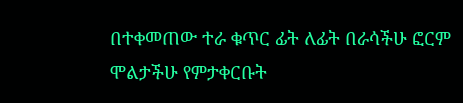በተቀመጠው ተራ ቁጥር ፊት ለፊት በራሳችሁ ፎርም ሞልታችሁ የምታቀርቡት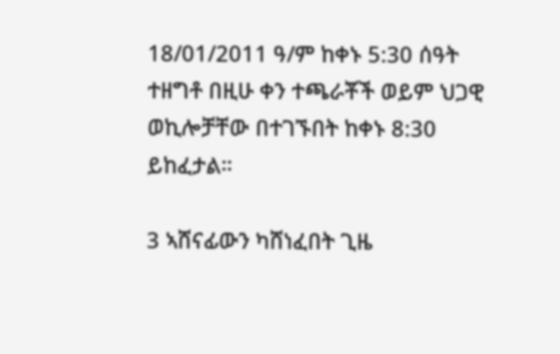18/01/2011 ዓ/ም ከቀኑ 5:30 ሰዓት ተዘግቶ በዚሁ ቀን ተጫራቾች ወይም ህጋዊ ወኪሎቻቸው በተገኙበት ከቀኑ 8:30 ይከፈታል።

3 ኣሸናፊውን ካሸነፈበት ጊዜ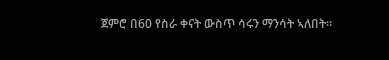ጀምሮ በ60 የስራ ቀናት ውስጥ ሳሩን ማንሳት ኣለበት።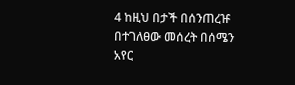4 ከዚህ በታች በሰንጠረዡ በተገለፀው መሰረት በሰሜን አየር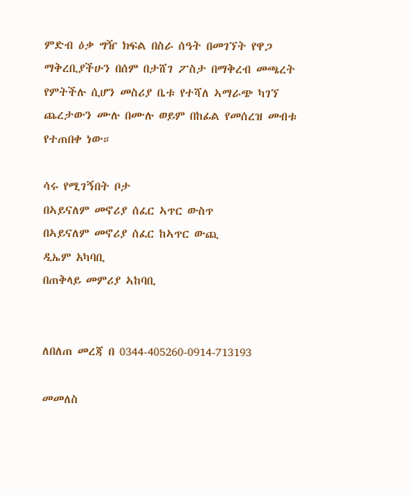ምድብ ዕቃ ግዥ ክፍል በስራ ሰዓት በመገኘት የዋጋ ማቅረቢያችሁን በሰም በታሸገ ፖስታ በማቅረብ መጫረት የምትችሉ ሲሆን መስሪያ ቤቱ የተሻለ ኣማራጭ ካገኘ ጨረታውን ሙሉ በሙሉ ወይም በከፊል የመሰረዝ መብቱ የተጠበቀ ነው።

ሳሩ የሚገኝበት ቦታ
በኣይናለም መኖሪያ ሰፈር ኣጥር ውስጥ
በኣይናለም መኖሪያ ሰፈር ከኣጥር ውጪ
ዲኤም አካባቢ
በጠቅላይ መምሪያ ኣከባቢ


ለበለጠ መረጃ በ 0344-405260-0914-713193

መመለስ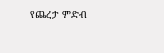የጨረታ ምድብ